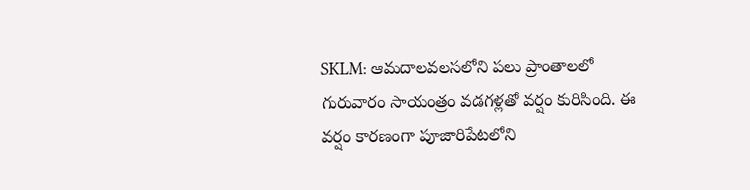SKLM: ఆమదాలవలసలోని పలు ప్రాంతాలలో గురువారం సాయంత్రం వడగళ్లతో వర్షం కురిసింది. ఈ వర్షం కారణంగా పూజారిపేటలోని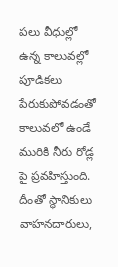పలు వీధుల్లో ఉన్న కాలువల్లో పూడికలు పేరుకుపోవడంతో కాలువలో ఉండే మురికి నీరు రోడ్ల పై ప్రవహిస్తుంది. దీంతో స్థానికులు వాహనదారులు,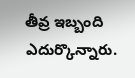తీవ్ర ఇబ్బంది ఎదుర్కొన్నారు.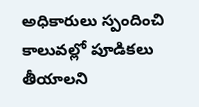అధికారులు స్పందించి కాలువల్లో పూడికలు తీయాలని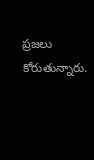ప్రజలు కోరుతున్నారు.